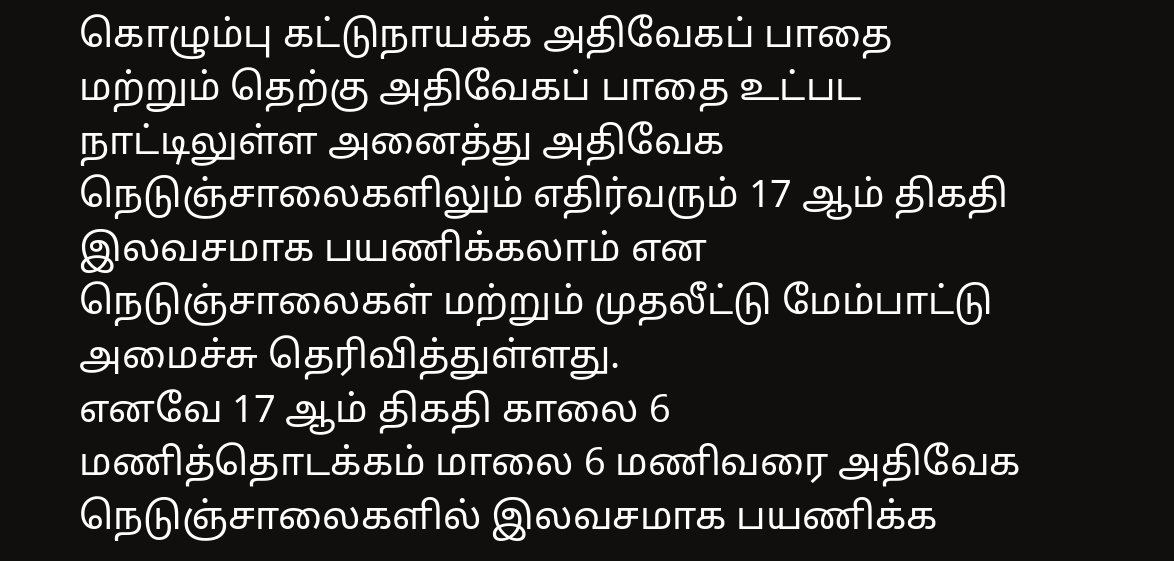கொழும்பு கட்டுநாயக்க அதிவேகப் பாதை மற்றும் தெற்கு அதிவேகப் பாதை உட்பட நாட்டிலுள்ள அனைத்து அதிவேக நெடுஞ்சாலைகளிலும் எதிர்வரும் 17 ஆம் திகதி இலவசமாக பயணிக்கலாம் என நெடுஞ்சாலைகள் மற்றும் முதலீட்டு மேம்பாட்டு அமைச்சு தெரிவித்துள்ளது.
எனவே 17 ஆம் திகதி காலை 6 மணித்தொடக்கம் மாலை 6 மணிவரை அதிவேக நெடுஞ்சாலைகளில் இலவசமாக பயணிக்க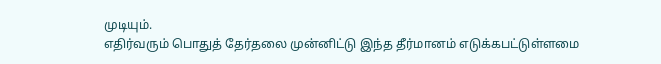முடியும்.
எதிர்வரும் பொதுத் தேர்தலை முன்னிட்டு இந்த தீர்மானம் எடுக்கபட்டுள்ளமை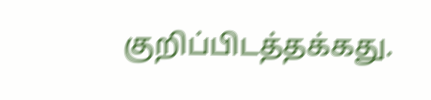குறிப்பிடத்தக்கது.